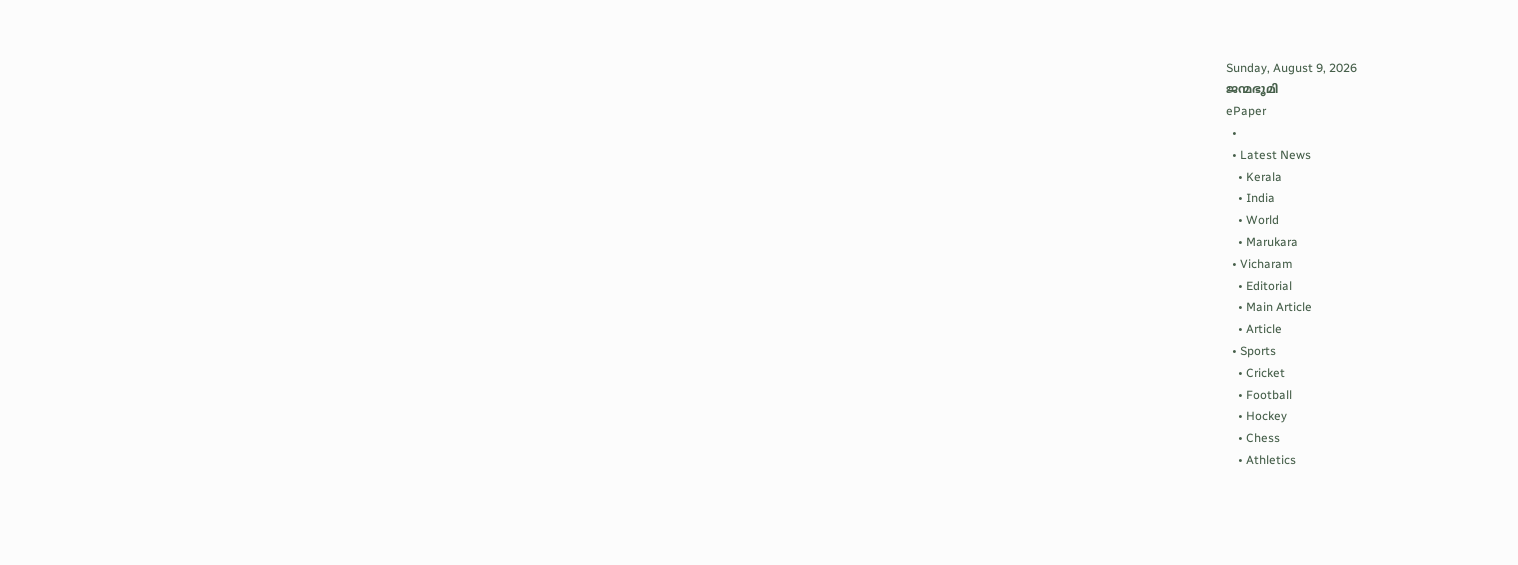Sunday, August 9, 2026
ജന്മഭൂമി
ePaper
  •
  • Latest News
    • Kerala
    • India
    • World
    • Marukara
  • Vicharam
    • Editorial
    • Main Article
    • Article
  • Sports
    • Cricket
    • Football
    • Hockey
    • Chess
    • Athletics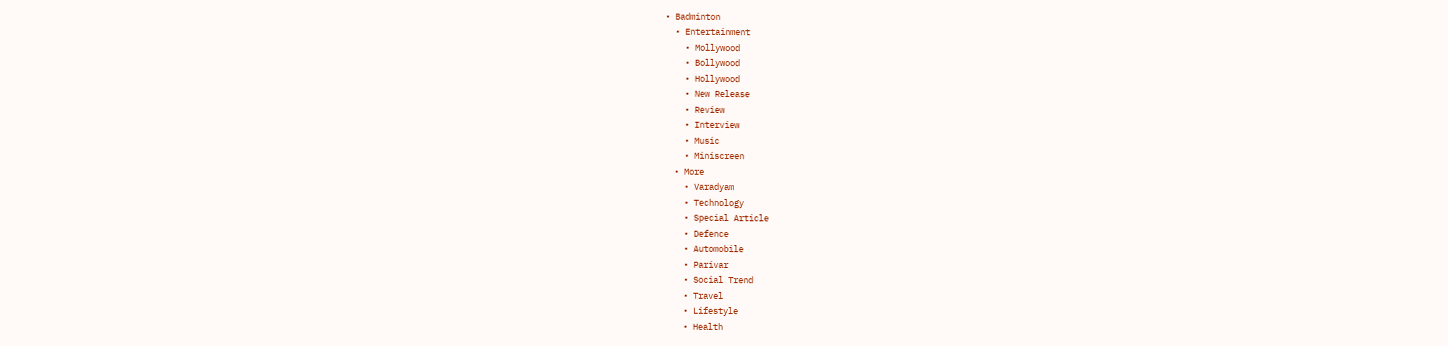• Badminton
  • Entertainment
    • Mollywood
    • Bollywood
    • Hollywood
    • New Release
    • Review
    • Interview
    • Music
    • Miniscreen
  • More
    • Varadyam
    • Technology
    • Special Article
    • Defence
    • Automobile
    • Parivar
    • Social Trend
    • Travel
    • Lifestyle
    • Health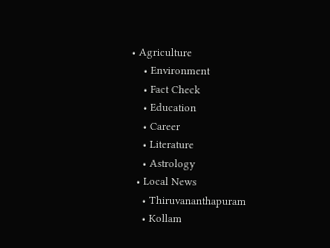• Agriculture
    • Environment
    • Fact Check
    • Education
    • Career
    • Literature
    • Astrology
  • Local News
    • Thiruvananthapuram
    • Kollam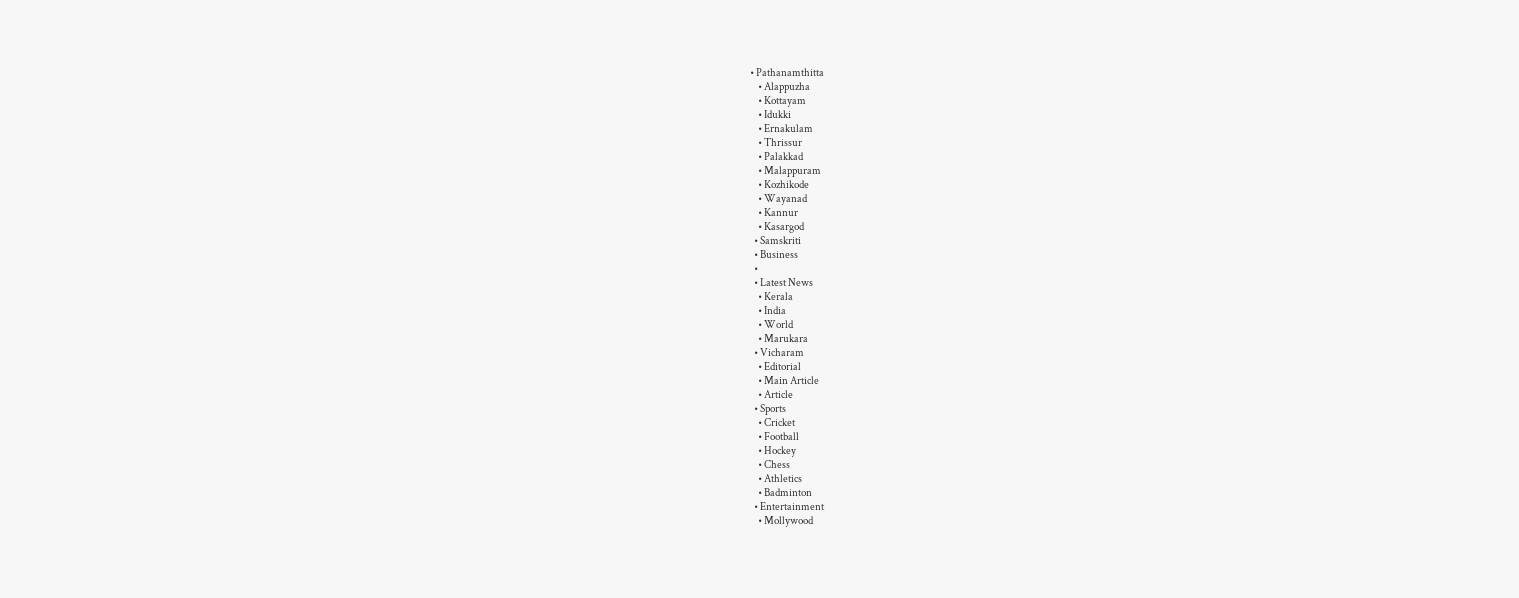• Pathanamthitta
    • Alappuzha
    • Kottayam
    • Idukki
    • Ernakulam
    • Thrissur
    • Palakkad
    • Malappuram
    • Kozhikode
    • Wayanad
    • Kannur
    • Kasargod
  • Samskriti
  • Business
  •
  • Latest News
    • Kerala
    • India
    • World
    • Marukara
  • Vicharam
    • Editorial
    • Main Article
    • Article
  • Sports
    • Cricket
    • Football
    • Hockey
    • Chess
    • Athletics
    • Badminton
  • Entertainment
    • Mollywood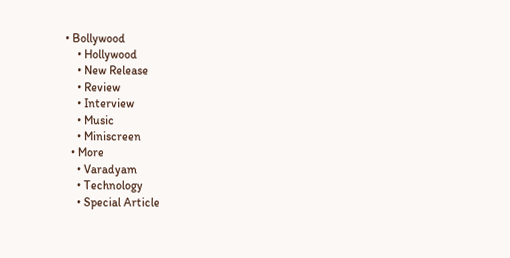• Bollywood
    • Hollywood
    • New Release
    • Review
    • Interview
    • Music
    • Miniscreen
  • More
    • Varadyam
    • Technology
    • Special Article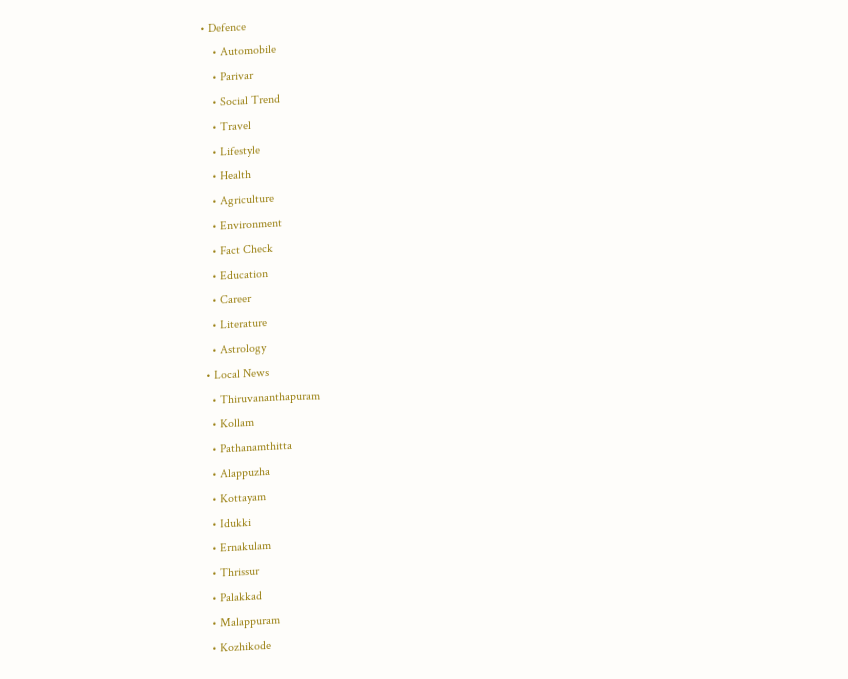• Defence
    • Automobile
    • Parivar
    • Social Trend
    • Travel
    • Lifestyle
    • Health
    • Agriculture
    • Environment
    • Fact Check
    • Education
    • Career
    • Literature
    • Astrology
  • Local News
    • Thiruvananthapuram
    • Kollam
    • Pathanamthitta
    • Alappuzha
    • Kottayam
    • Idukki
    • Ernakulam
    • Thrissur
    • Palakkad
    • Malappuram
    • Kozhikode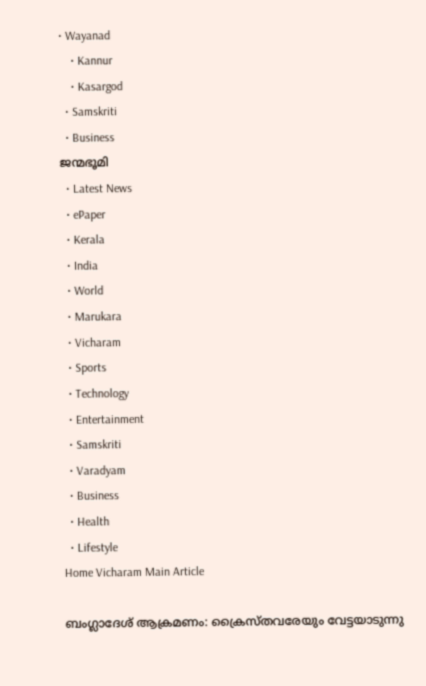• Wayanad
    • Kannur
    • Kasargod
  • Samskriti
  • Business
ജന്മഭൂമി
  • Latest News
  • ePaper
  • Kerala
  • India
  • World
  • Marukara
  • Vicharam
  • Sports
  • Technology
  • Entertainment
  • Samskriti
  • Varadyam
  • Business
  • Health
  • Lifestyle
Home Vicharam Main Article

ബംഗ്ലാദേശ് ആക്രമണം: ക്രൈസ്തവരേയും വേട്ടയാടുന്നു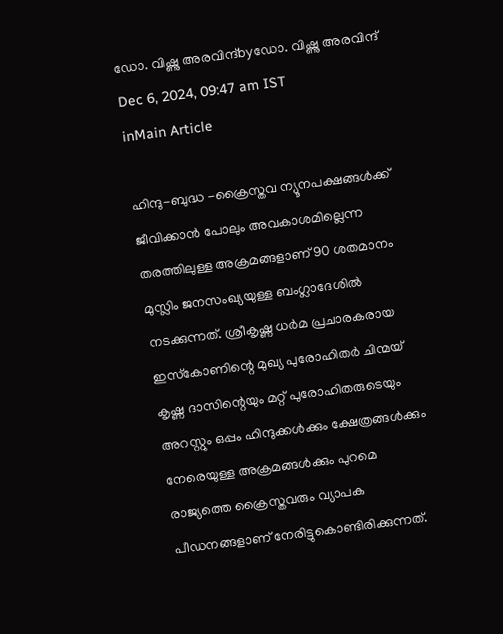ഡോ. വിഷ്ണു അരവിന്ദ്byഡോ. വിഷ്ണു അരവിന്ദ്
Dec 6, 2024, 09:47 am IST
inMain Article

ഹിന്ദു-ബുദ്ധ -ക്രൈസ്തവ ന്യൂനപക്ഷങ്ങള്‍ക്ക് ജീവിക്കാന്‍ പോലും അവകാശമില്ലെന്ന തരത്തിലുള്ള അക്രമങ്ങളാണ് 90 ശതമാനം മുസ്ലിം ജനസംഖ്യയുള്ള ബംഗ്ലാദേശില്‍ നടക്കുന്നത്. ശ്രീകൃഷ്ണ ധര്‍മ പ്രചാരകരായ ഇസ്‌കോണിന്റെ മുഖ്യ പുരോഹിതര്‍ ചിന്മയ് കൃഷ്ണ ദാസിന്റെയും മറ്റ് പുരോഹിതരുടെയും അറസ്റ്റും ഒപ്പം ഹിന്ദുക്കള്‍ക്കും ക്ഷേത്രങ്ങള്‍ക്കും നേരെയുള്ള അക്രമങ്ങള്‍ക്കും പുറമെ രാജ്യത്തെ ക്രൈസ്തവരും വ്യാപക പീഡനങ്ങളാണ് നേരിട്ടുകൊണ്ടിരിക്കുന്നത്.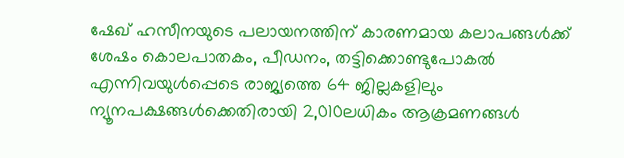ഷേഖ് ഹസീനയുടെ പലായനത്തിന് കാരണമായ കലാപങ്ങള്‍ക്ക് ശേഷം കൊലപാതകം, പീഡനം, തട്ടിക്കൊണ്ടുപോകല്‍ എന്നിവയുള്‍പ്പെടെ രാജ്യത്തെ 64 ജില്ലകളിലും ന്യൂനപക്ഷങ്ങള്‍ക്കെതിരായി 2,010ലധികം ആക്രമണങ്ങള്‍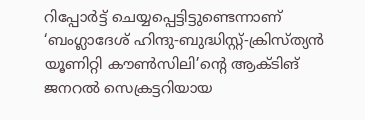റിപ്പോര്‍ട്ട് ചെയ്യപ്പെട്ടിട്ടുണ്ടെന്നാണ് ‘ബംഗ്ലാദേശ് ഹിന്ദു-ബുദ്ധിസ്റ്റ്-ക്രിസ്ത്യന്‍ യൂണിറ്റി കൗണ്‍സിലി’ന്റെ ആക്ടിങ് ജനറല്‍ സെക്രട്ടറിയായ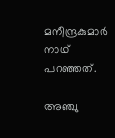മനീന്ദ്രകുമാര്‍ നാഥ് പറഞ്ഞത്.

അഞ്ചു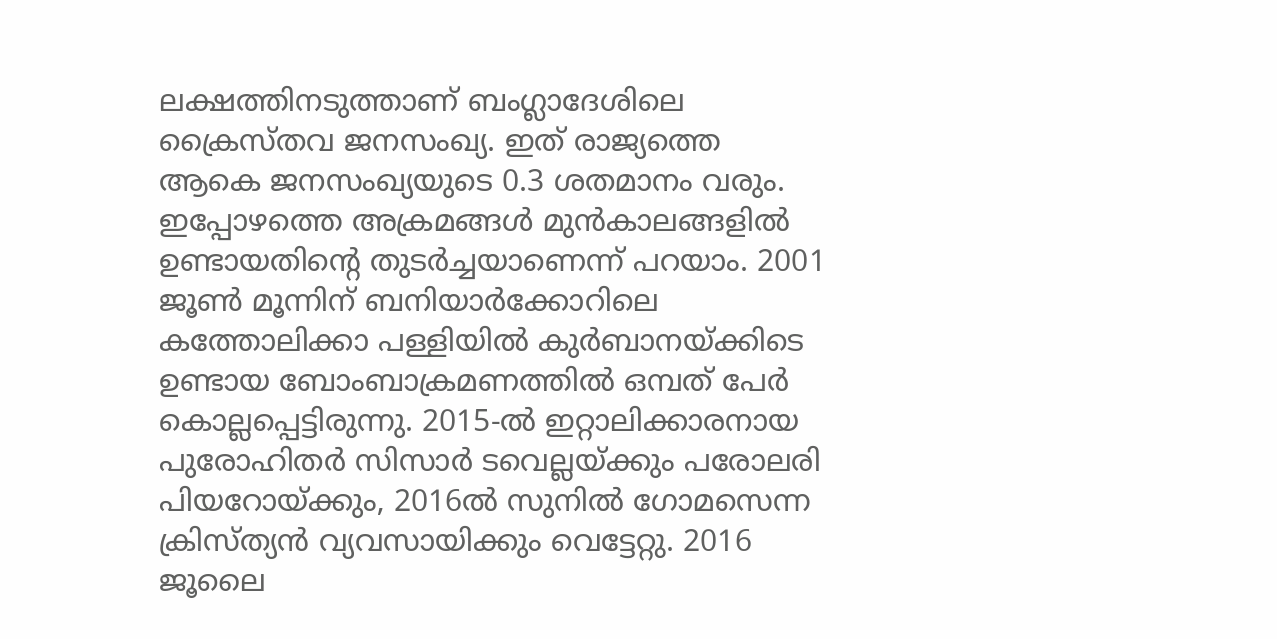ലക്ഷത്തിനടുത്താണ് ബംഗ്ലാദേശിലെ ക്രൈസ്തവ ജനസംഖ്യ. ഇത് രാജ്യത്തെ ആകെ ജനസംഖ്യയുടെ 0.3 ശതമാനം വരും. ഇപ്പോഴത്തെ അക്രമങ്ങള്‍ മുന്‍കാലങ്ങളില്‍ ഉണ്ടായതിന്റെ തുടര്‍ച്ചയാണെന്ന് പറയാം. 2001 ജൂണ്‍ മൂന്നിന് ബനിയാര്‍ക്കോറിലെ കത്തോലിക്കാ പള്ളിയില്‍ കുര്‍ബാനയ്‌ക്കിടെ ഉണ്ടായ ബോംബാക്രമണത്തില്‍ ഒമ്പത് പേര്‍ കൊല്ലപ്പെട്ടിരുന്നു. 2015-ല്‍ ഇറ്റാലിക്കാരനായ പുരോഹിതര്‍ സിസാര്‍ ടവെല്ലയ്‌ക്കും പരോലരി പിയറോയ്‌ക്കും, 2016ല്‍ സുനില്‍ ഗോമസെന്ന ക്രിസ്ത്യന്‍ വ്യവസായിക്കും വെട്ടേറ്റു. 2016 ജൂലൈ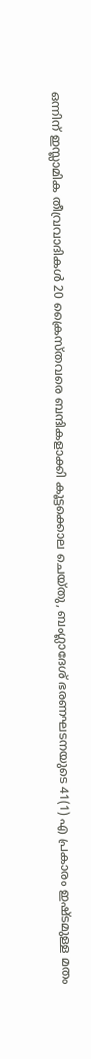ഒന്നിന് ഇസ്ലാമിക തീവ്രവാദികള്‍ 20 ക്രൈസ്തവരെ ബന്ദികളാക്കി കൂട്ടക്കൊല ചെയ്തു, ബംഗ്ലാദേശ് ഭരണഘടനയുടെ 41(1) എ പ്രകാരം ഇഷ്ടമുള്ള മതം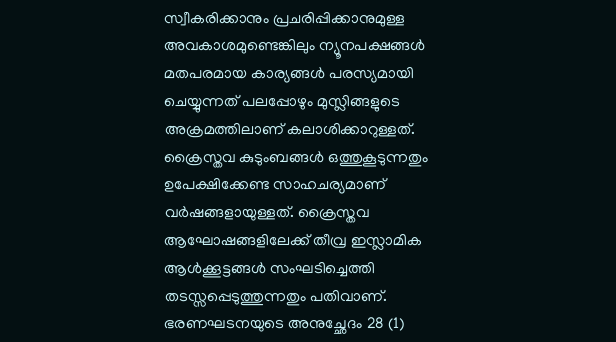സ്വീകരിക്കാനും പ്രചരിപ്പിക്കാനുമുള്ള അവകാശമുണ്ടെങ്കിലും ന്യൂനപക്ഷങ്ങള്‍ മതപരമായ കാര്യങ്ങള്‍ പരസ്യമായി ചെയ്യുന്നത് പലപ്പോഴും മുസ്ലിങ്ങളുടെ അക്രമത്തിലാണ് കലാശിക്കാറുള്ളത്. ക്രൈസ്തവ കുടുംബങ്ങള്‍ ഒത്തുകൂടുന്നതും ഉപേക്ഷിക്കേണ്ട സാഹചര്യമാണ് വര്‍ഷങ്ങളായുള്ളത്. ക്രൈസ്തവ ആഘോഷങ്ങളിലേക്ക് തീവ്ര ഇസ്ലാമിക ആള്‍ക്കൂട്ടങ്ങള്‍ സംഘടിച്ചെത്തി തടസ്സപ്പെടുത്തുന്നതും പതിവാണ്. ഭരണഘടനയുടെ അനുച്ഛേദം 28 (1)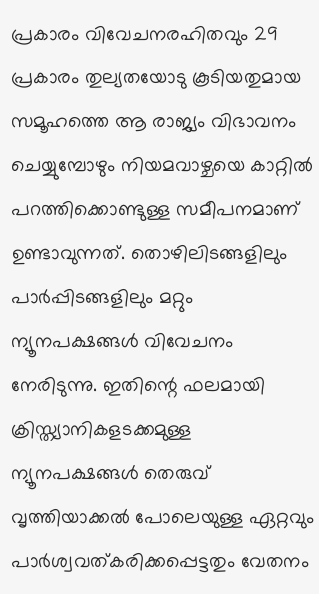പ്രകാരം വിവേചനരഹിതവും 29 പ്രകാരം തുല്യതയോടു കൂടിയതുമായ സമൂഹത്തെ ആ രാജ്യം വിഭാവനം ചെയ്യുമ്പോഴും നിയമവാഴ്ചയെ കാറ്റില്‍ പറത്തിക്കൊണ്ടുള്ള സമീപനമാണ് ഉണ്ടാവുന്നത്. തൊഴിലിടങ്ങളിലും പാര്‍പ്പിടങ്ങളിലും മറ്റും ന്യൂനപക്ഷങ്ങള്‍ വിവേചനം നേരിടുന്നു. ഇതിന്റെ ഫലമായി ക്രിസ്ത്യാനികളടക്കമുള്ള ന്യൂനപക്ഷങ്ങള്‍ തെരുവ് വൃത്തിയാക്കല്‍ പോലെയുള്ള ഏറ്റവും പാര്‍ശ്വവത്കരിക്കപ്പെട്ടതും വേതനം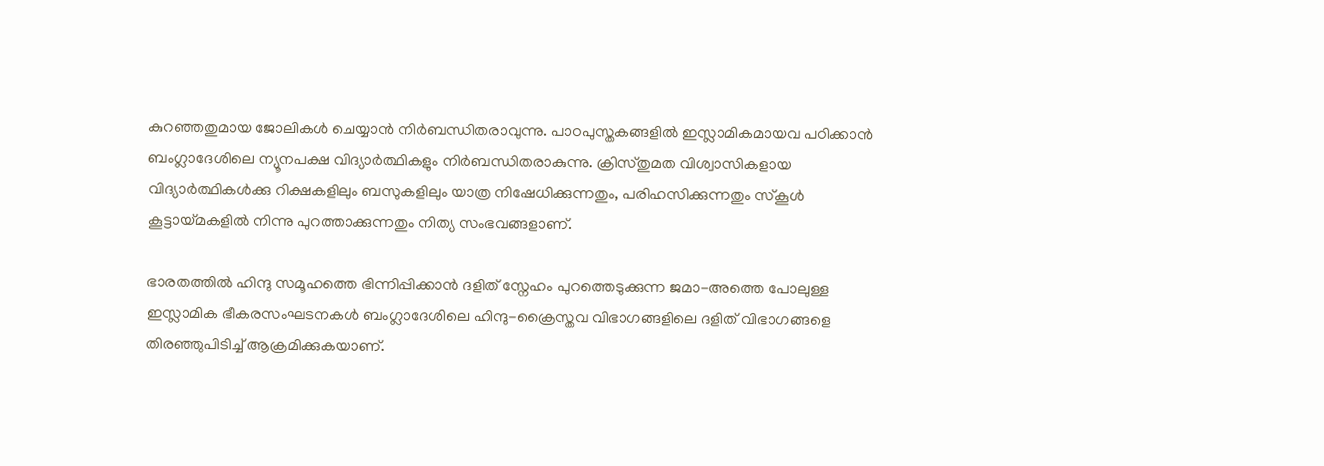കുറഞ്ഞതുമായ ജോലികള്‍ ചെയ്യാന്‍ നിര്‍ബന്ധിതരാവുന്നു. പാഠപുസ്തകങ്ങളില്‍ ഇസ്ലാമികമായവ പഠിക്കാന്‍ ബംഗ്ലാദേശിലെ ന്യൂനപക്ഷ വിദ്യാര്‍ത്ഥികളും നിര്‍ബന്ധിതരാകുന്നു. ക്രിസ്തുമത വിശ്വാസികളായ വിദ്യാര്‍ത്ഥികള്‍ക്കു റിക്ഷകളിലും ബസുകളിലും യാത്ര നിഷേധിക്കുന്നതും, പരിഹസിക്കുന്നതും സ്‌കൂള്‍ കൂട്ടായ്‌മകളില്‍ നിന്നു പുറത്താക്കുന്നതും നിത്യ സംഭവങ്ങളാണ്.

ഭാരതത്തില്‍ ഹിന്ദു സമൂഹത്തെ ഭിന്നിപ്പിക്കാന്‍ ദളിത് സ്നേഹം പുറത്തെടുക്കുന്ന ജമാ-അത്തെ പോലുള്ള ഇസ്ലാമിക ഭീകരസംഘടനകള്‍ ബംഗ്ലാദേശിലെ ഹിന്ദു-ക്രൈസ്തവ വിഭാഗങ്ങളിലെ ദളിത് വിഭാഗങ്ങളെ തിരഞ്ഞുപിടിച്ച് ആക്രമിക്കുകയാണ്.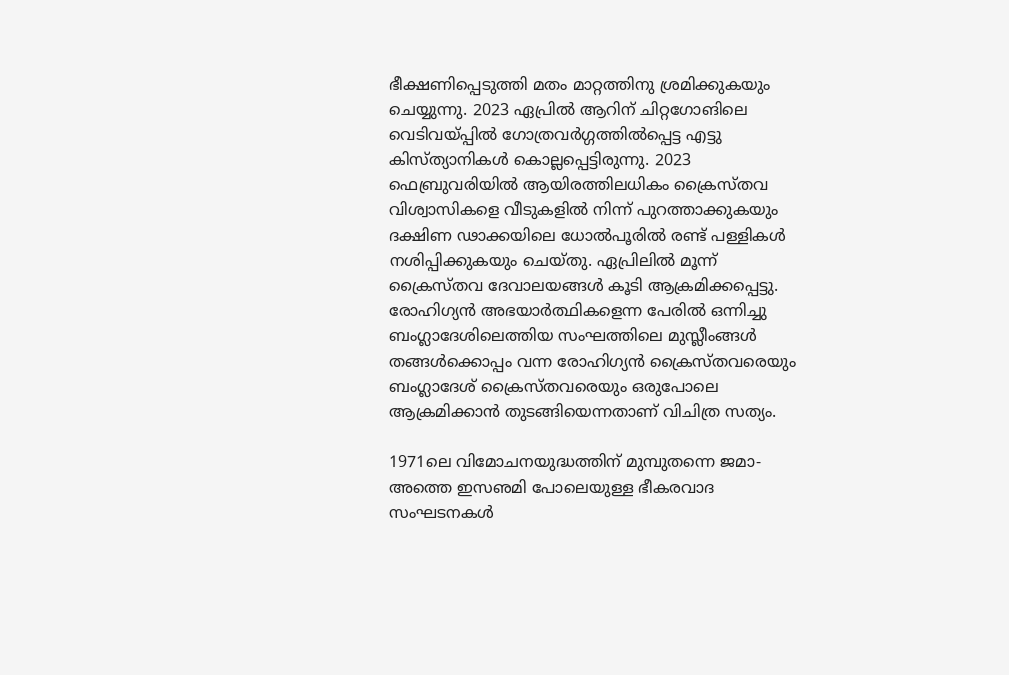ഭീക്ഷണിപ്പെടുത്തി മതം മാറ്റത്തിനു ശ്രമിക്കുകയും ചെയ്യുന്നു. 2023 ഏപ്രില്‍ ആറിന് ചിറ്റഗോങിലെ വെടിവയ്‌പ്പില്‍ ഗോത്രവര്‍ഗ്ഗത്തില്‍പ്പെട്ട എട്ടു കിസ്ത്യാനികള്‍ കൊല്ലപ്പെട്ടിരുന്നു. 2023 ഫെബ്രുവരിയില്‍ ആയിരത്തിലധികം ക്രൈസ്തവ വിശ്വാസികളെ വീടുകളില്‍ നിന്ന് പുറത്താക്കുകയും ദക്ഷിണ ഢാക്കയിലെ ധോല്‍പൂരില്‍ രണ്ട് പള്ളികള്‍ നശിപ്പിക്കുകയും ചെയ്തു. ഏപ്രിലില്‍ മൂന്ന് ക്രൈസ്തവ ദേവാലയങ്ങള്‍ കൂടി ആക്രമിക്കപ്പെട്ടു. രോഹിഗ്യന്‍ അഭയാര്‍ത്ഥികളെന്ന പേരില്‍ ഒന്നിച്ചു ബംഗ്ലാദേശിലെത്തിയ സംഘത്തിലെ മുസ്ലീംങ്ങള്‍ തങ്ങള്‍ക്കൊപ്പം വന്ന രോഹിഗ്യന്‍ ക്രൈസ്തവരെയും ബംഗ്ലാദേശ് ക്രൈസ്തവരെയും ഒരുപോലെ ആക്രമിക്കാന്‍ തുടങ്ങിയെന്നതാണ് വിചിത്ര സത്യം.

1971ലെ വിമോചനയുദ്ധത്തിന് മുമ്പുതന്നെ ജമാ-അത്തെ ഇസഌമി പോലെയുള്ള ഭീകരവാദ സംഘടനകള്‍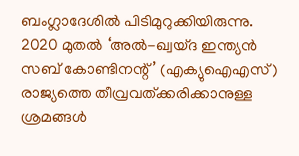ബംഗ്ലാദേശില്‍ പിടിമുറുക്കിയിരുന്നു. 2020 മുതല്‍ ‘അല്‍-ഖ്വയ്ദ ഇന്ത്യന്‍ സബ് കോണ്ടിനന്റ്’ (എക്യുഐഎസ്) രാജ്യത്തെ തീവ്രവത്ക്കരിക്കാനുള്ള ശ്രമങ്ങള്‍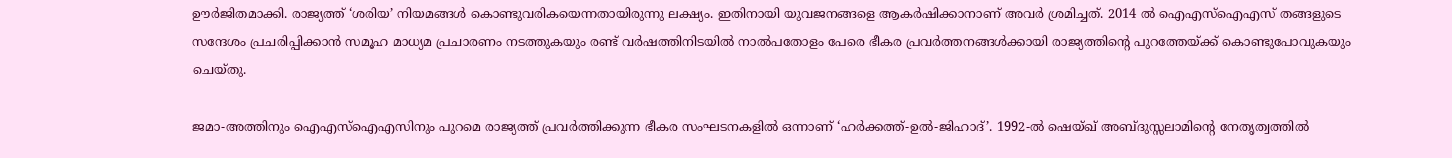ഊര്‍ജിതമാക്കി. രാജ്യത്ത് ‘ശരിയ’ നിയമങ്ങള്‍ കൊണ്ടുവരികയെന്നതായിരുന്നു ലക്ഷ്യം. ഇതിനായി യുവജനങ്ങളെ ആകര്‍ഷിക്കാനാണ് അവര്‍ ശ്രമിച്ചത്. 2014 ല്‍ ഐഎസ്‌ഐഎസ് തങ്ങളുടെ സന്ദേശം പ്രചരിപ്പിക്കാന്‍ സമൂഹ മാധ്യമ പ്രചാരണം നടത്തുകയും രണ്ട് വര്‍ഷത്തിനിടയില്‍ നാല്‍പതോളം പേരെ ഭീകര പ്രവര്‍ത്തനങ്ങള്‍ക്കായി രാജ്യത്തിന്റെ പുറത്തേയ്‌ക്ക് കൊണ്ടുപോവുകയും ചെയ്തു.

ജമാ-അത്തിനും ഐഎസ്‌ഐഎസിനും പുറമെ രാജ്യത്ത് പ്രവര്‍ത്തിക്കുന്ന ഭീകര സംഘടനകളില്‍ ഒന്നാണ് ‘ഹര്‍ക്കത്ത്-ഉല്‍-ജിഹാദ്’. 1992-ല്‍ ഷെയ്ഖ് അബ്ദുസ്സലാമിന്റെ നേതൃത്വത്തില്‍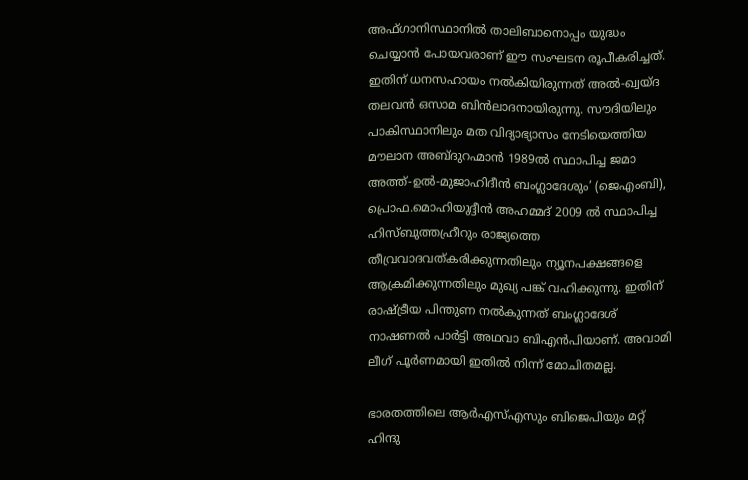അഫ്ഗാനിസ്ഥാനില്‍ താലിബാനൊപ്പം യുദ്ധം ചെയ്യാന്‍ പോയവരാണ് ഈ സംഘടന രൂപീകരിച്ചത്. ഇതിന് ധനസഹായം നല്‍കിയിരുന്നത് അല്‍-ഖ്വയ്ദ തലവന്‍ ഒസാമ ബിന്‍ലാദനായിരുന്നു. സൗദിയിലും പാകിസ്ഥാനിലും മത വിദ്യാഭ്യാസം നേടിയെത്തിയ മൗലാന അബ്ദുറഹ്മാന്‍ 1989ല്‍ സ്ഥാപിച്ച ജമാ അത്ത്-ഉല്‍-മുജാഹിദീന്‍ ബംഗ്ലാദേശും’ (ജെഎംബി), പ്രൊഫ.മൊഹിയുദ്ദീന്‍ അഹമ്മദ് 2009 ല്‍ സ്ഥാപിച്ച ഹിസ്ബുത്തഹ്രീറും രാജ്യത്തെ തീവ്രവാദവത്കരിക്കുന്നതിലും ന്യൂനപക്ഷങ്ങളെ ആക്രമിക്കുന്നതിലും മുഖ്യ പങ്ക് വഹിക്കുന്നു. ഇതിന് രാഷ്‌ട്രീയ പിന്തുണ നല്‍കുന്നത് ബംഗ്ലാദേശ് നാഷണല്‍ പാര്‍ട്ടി അഥവാ ബിഎന്‍പിയാണ്. അവാമി ലീഗ് പൂര്‍ണമായി ഇതില്‍ നിന്ന് മോചിതമല്ല.

ഭാരതത്തിലെ ആര്‍എസ്എസും ബിജെപിയും മറ്റ് ഹിന്ദു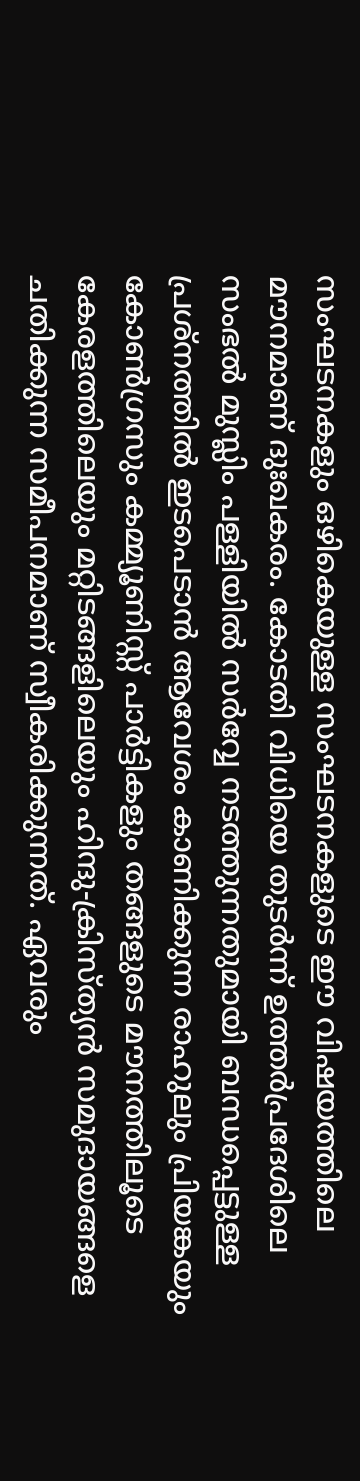സംഘടനകളും ഒഴികെയുള്ള സംഘടനകളുടെ ഈ വിഷയത്തിലെ മൗനമാണ് ദുഃഖകരം. കോടതി വിധിയെ തുടര്‍ന്ന് ഉത്തര്‍പ്രദേശിലെ സംഭല്‍ മുസ്ലിം പള്ളിയില്‍ സര്‍വ്വേ നടത്തുന്നതുമായി ബന്ധപ്പെട്ടുള്ള പ്രശ്നത്തില്‍ ഇടപെടാന്‍ ആവേശം കാണിക്കുന്ന രാഹുലും പ്രിയങ്കയും കോണ്‍ഗ്രസും കമ്മ്യൂണിസ്റ്റ് പാര്‍ട്ടികളും തങ്ങളുടെ മൗനത്തിലൂടെ കേരളത്തിലെയും മറ്റിടങ്ങളിലെയും ഹിന്ദു-ക്രിസ്ത്യന്‍ സമുദായങ്ങളെ ചതിക്കുന്ന സമീപനമാണ് സ്വീകരിക്കുന്നത്. ഏവരും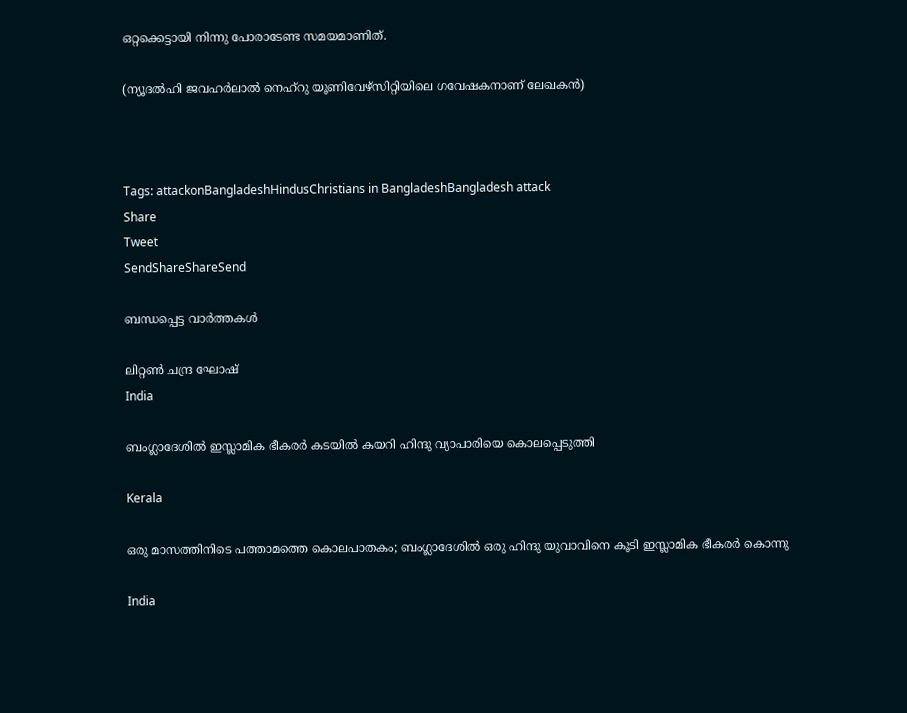ഒറ്റക്കെട്ടായി നിന്നു പോരാടേണ്ട സമയമാണിത്.

(ന്യൂദല്‍ഹി ജവഹര്‍ലാല്‍ നെഹ്‌റു യൂണിവേഴ്സിറ്റിയിലെ ഗവേഷകനാണ് ലേഖകന്‍)



Tags: attackonBangladeshHindusChristians in BangladeshBangladesh attack
Share
Tweet
SendShareShareSend

ബന്ധപ്പെട്ട വാര്‍ത്തകള്‍

ലിറ്റണ്‍ ചന്ദ്ര ഘോഷ്
India

ബംഗ്ലാദേശില്‍ ഇസ്ലാമിക ഭീകരര്‍ കടയില്‍ കയറി ഹിന്ദു വ്യാപാരിയെ കൊലപ്പെടുത്തി

Kerala

ഒരു മാസത്തിനിടെ പത്താമത്തെ കൊലപാതകം; ബംഗ്ലാദേശില്‍ ഒരു ഹിന്ദു യുവാവിനെ കൂടി ഇസ്ലാമിക ഭീകരര്‍ കൊന്നു

India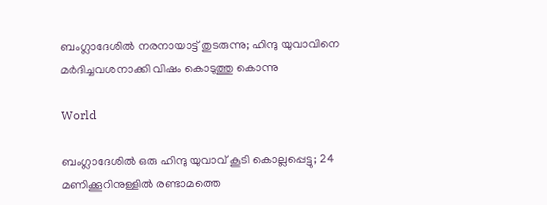ബംഗ്ലാദേശില്‍ നരനായാട്ട് തുടരുന്നു; ഹിന്ദു യുവാവിനെ മര്‍ദിച്ചവശനാക്കി വിഷം കൊടുത്തു കൊന്നു

World

ബംഗ്ലാദേശിൽ ഒരു ഹിന്ദു യുവാവ് കൂടി കൊല്ലപ്പെട്ടു; 24 മണിക്കൂറിനുള്ളിൽ രണ്ടാമത്തെ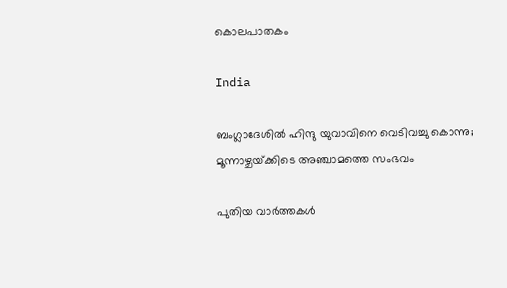കൊലപാതകം

India

ബംഗ്ലാദേശിൽ ഹിന്ദു യുവാവിനെ വെടിവച്ചു കൊന്നു; മൂന്നാഴ്ചയ്‌ക്കിടെ അഞ്ചാമത്തെ സംഭവം

പുതിയ വാര്‍ത്തകള്‍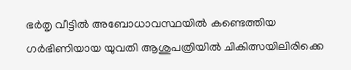ഭര്‍തൃ വീട്ടില്‍ അബോധാവസ്ഥയില്‍ കണ്ടെത്തിയ ഗർഭിണിയായ യുവതി ആശുപത്രിയിൽ ചികിത്സയിലിരിക്കെ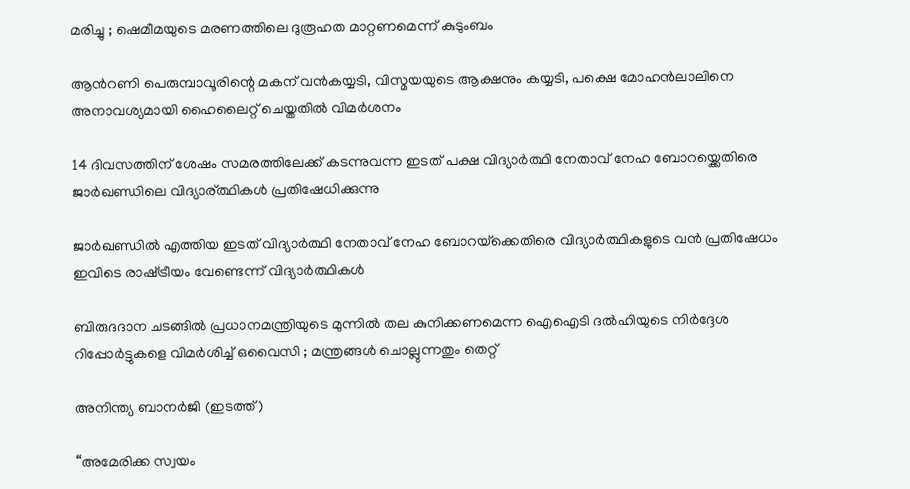മരിച്ചു ; ഷെമീമയുടെ മരണത്തിലെ ദുരൂഹത മാറ്റണമെന്ന് കുടുംബം

ആന്‍റണി പെരുമ്പാവൂരിന്റെ മകന് വന്‍കയ്യടി, വിസ്മയയുടെ ആക്ഷനും കയ്യടി, പക്ഷെ മോഹന്‍ലാലിനെ അനാവശ്യമായി ഹൈലൈറ്റ് ചെയ്തതില്‍ വിമര്‍ശനം

14 ദിവസത്തിന് ശേഷം സമരത്തിലേക്ക് കടന്നുവന്ന ഇടത് പക്ഷ വിദ്യാര്‍ത്ഥി നേതാവ് നേഹ ബോറയ്ക്കെതിരെ ജാര്‍ഖണ്ഡിലെ വിദ്യാര‍്ത്ഥികള്‍ പ്രതിഷേധിക്കുന്നു

ജാര്‍ഖണ്ഡില്‍ എത്തിയ ഇടത് വിദ്യാര്‍ത്ഥി നേതാവ് നേഹ ബോറയ്‌ക്കെതിരെ വിദ്യാര്‍ത്ഥികളുടെ വന്‍ പ്രതിഷേധം ഇവിടെ രാഷ്‌ട്രീയം വേണ്ടെന്ന് വിദ്യാര്‍ത്ഥികള്‍

ബിരുദദാന ചടങ്ങിൽ പ്രധാനമന്ത്രിയുടെ മുന്നിൽ തല കുനിക്കണമെന്ന ഐഐടി ദൽഹിയുടെ നിർദ്ദേശ റിപ്പോർട്ടുകളെ വിമർശിച്ച് ഒവൈസി ; മന്ത്രങ്ങൾ ചൊല്ലുന്നതും തെറ്റ്

അനിന്ത്യ ബാനര്‍ജി (ഇടത്ത്)

“അമേരിക്ക സ്വയം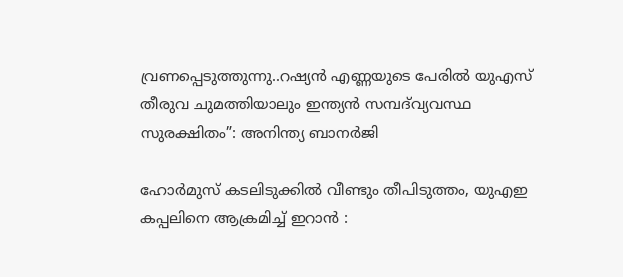വ്രണപ്പെടുത്തുന്നു..റഷ്യൻ എണ്ണയുടെ പേരില്‍ യുഎസ് തീരുവ ചുമത്തിയാലും ഇന്ത്യന്‍ സമ്പദ്‌വ്യവസ്ഥ സുരക്ഷിതം”: അനിന്ത്യ ബാനര്‍ജി

ഹോർമുസ് കടലിടുക്കിൽ വീണ്ടും തീപിടുത്തം, യുഎഇ കപ്പലിനെ ആക്രമിച്ച് ഇറാൻ :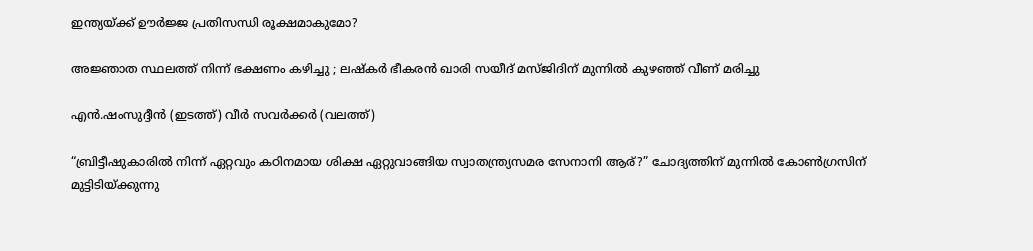ഇന്ത്യയ്‌ക്ക് ഊർജ്ജ പ്രതിസന്ധി രൂക്ഷമാകുമോ?

അജ്ഞാത സ്ഥലത്ത് നിന്ന് ഭക്ഷണം കഴിച്ചു ; ലഷ്‌കർ ഭീകരൻ ഖാരി സയീദ് മസ്ജിദിന് മുന്നിൽ കുഴഞ്ഞ് വീണ് മരിച്ചു

എന്‍.ഷംസുദ്ദീന്‍ (ഇടത്ത്) വീര്‍ സവര്‍ക്കര്‍ (വലത്ത്)

“ബ്രിട്ടീഷുകാരിൽ നിന്ന് ഏറ്റവും കഠിനമായ ശിക്ഷ ഏറ്റുവാങ്ങിയ സ്വാതന്ത്ര്യസമര സേനാനി ആര്?” ചോദ്യത്തിന് മുന്നില്‍ കോണ്‍ഗ്രസിന് മുട്ടിടിയ്‌ക്കുന്നു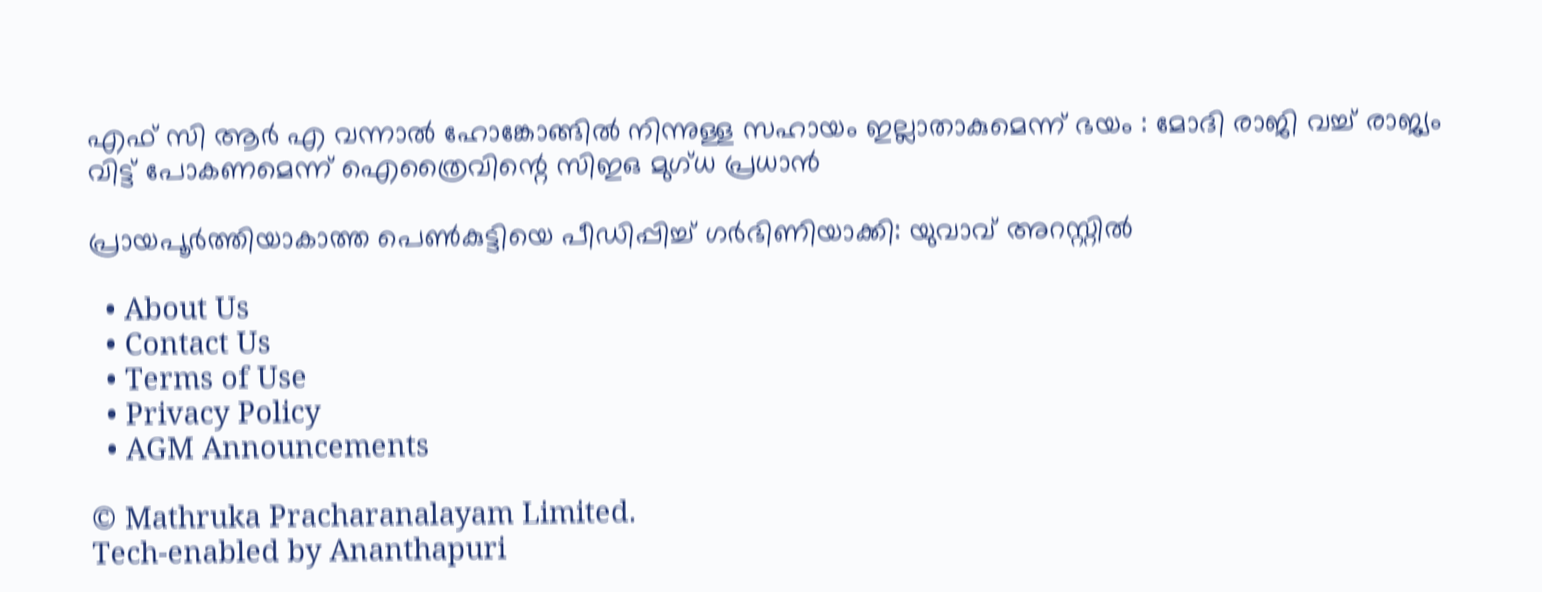എഫ് സി ആർ എ വന്നാൽ ഹോങ്കോങ്ങിൽ നിന്നുള്ള സഹായം ഇല്ലാതാകുമെന്ന് ഭയം : മോദി രാജി വച്ച് രാജ്യം വിട്ട് പോകണമെന്ന് ഐത്രൈവിന്റെ സിഇഒ മുഗ്ധ പ്രധാൻ

പ്രായപൂര്‍ത്തിയാകാത്ത പെണ്‍കുട്ടിയെ പീഡിപ്പിച്ച് ഗര്‍ഭിണിയാക്കി: യുവാവ് അറസ്റ്റില്‍

  • About Us
  • Contact Us
  • Terms of Use
  • Privacy Policy
  • AGM Announcements

© Mathruka Pracharanalayam Limited.
Tech-enabled by Ananthapuri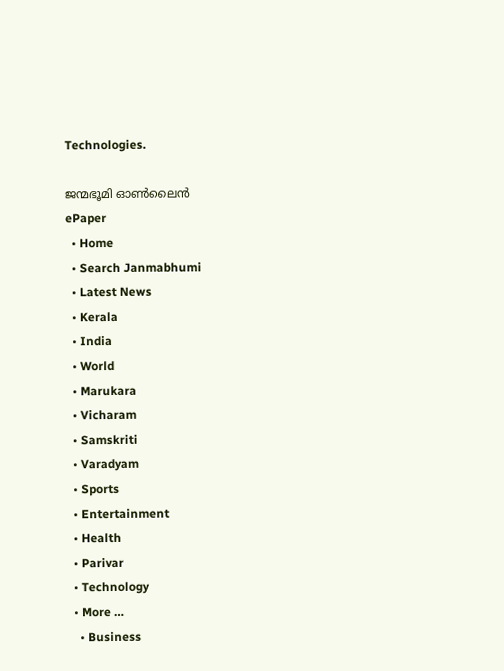Technologies.

ജന്മഭൂമി ഓണ്‍ലൈന്‍
ePaper
  • Home
  • Search Janmabhumi
  • Latest News
  • Kerala
  • India
  • World
  • Marukara
  • Vicharam
  • Samskriti
  • Varadyam
  • Sports
  • Entertainment
  • Health
  • Parivar
  • Technology
  • More …
    • Business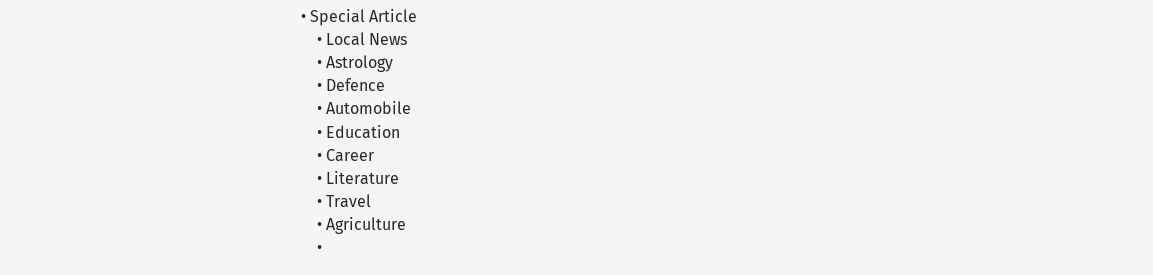• Special Article
    • Local News
    • Astrology
    • Defence
    • Automobile
    • Education
    • Career
    • Literature
    • Travel
    • Agriculture
    •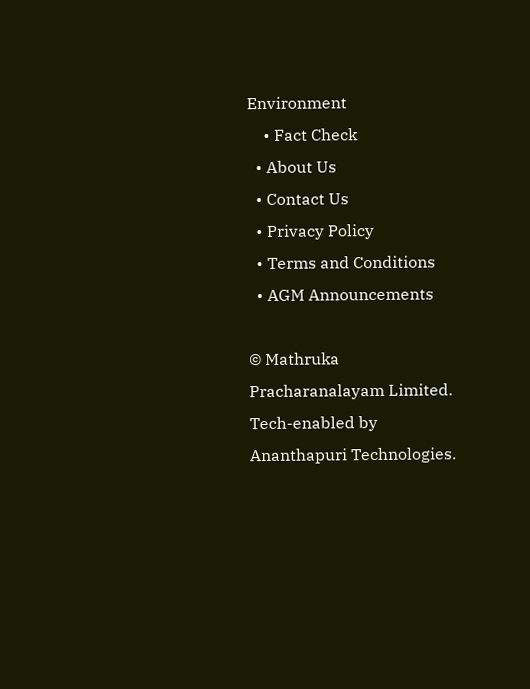Environment
    • Fact Check
  • About Us
  • Contact Us
  • Privacy Policy
  • Terms and Conditions
  • AGM Announcements

© Mathruka Pracharanalayam Limited.
Tech-enabled by Ananthapuri Technologies.